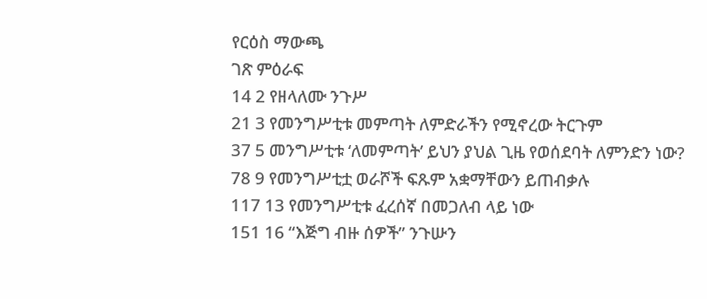የርዕስ ማውጫ
ገጽ ምዕራፍ
14 2 የዘላለሙ ንጉሥ
21 3 የመንግሥቲቱ መምጣት ለምድራችን የሚኖረው ትርጉም
37 5 መንግሥቲቱ ‘ለመምጣት’ ይህን ያህል ጊዜ የወሰደባት ለምንድን ነው?
78 9 የመንግሥቲቷ ወራሾች ፍጹም አቋማቸውን ይጠብቃሉ
117 13 የመንግሥቲቱ ፈረሰኛ በመጋለብ ላይ ነው
151 16 “እጅግ ብዙ ሰዎች” ንጉሡን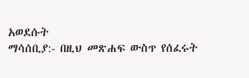አወደሱት
ማሳሰቢያ:- በዚህ መጽሐፍ ውስጥ የሰፈሩት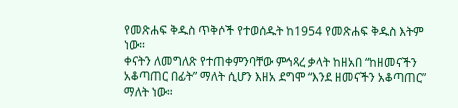የመጽሐፍ ቅዱስ ጥቅሶች የተወሰዱት ከ1954 የመጽሐፍ ቅዱስ እትም ነው።
ቀናትን ለመግለጽ የተጠቀምንባቸው ምኅጻረ ቃላት ከዘአበ “ከዘመናችን አቆጣጠር በፊት” ማለት ሲሆን እዘአ ደግሞ “እንደ ዘመናችን አቆጣጠር” ማለት ነው።